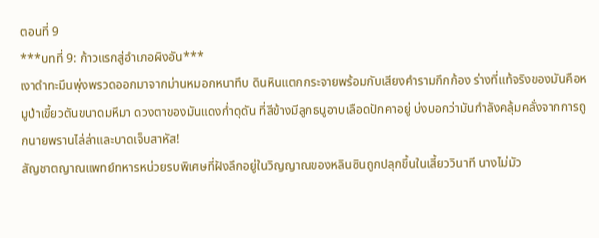ตอนที่ 9
***บทที่ 9: ก้าวแรกสู่อำเภอผิงอัน***
เงาดำทะมึนพุ่งพรวดออกมาจากม่านหมอกหนาทึบ ดินหินแตกกระจายพร้อมกับเสียงคำรามกึกก้อง ร่างที่แท้จริงของมันคือหมูป่าเขี้ยวตันขนาดมหึมา ดวงตาของมันแดงก่ำดุดัน ที่สีข้างมีลูกธนูอาบเลือดปักคาอยู่ บ่งบอกว่ามันกำลังคลุ้มคลั่งจากการถูกนายพรานไล่ล่าและบาดเจ็บสาหัส!
สัญชาตญาณแพทย์ทหารหน่วยรบพิเศษที่ฝังลึกอยู่ในวิญญาณของหลินซินถูกปลุกขึ้นในเสี้ยววินาที นางไม่มัว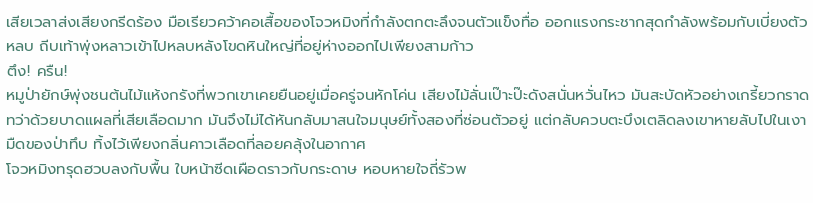เสียเวลาส่งเสียงกรีดร้อง มือเรียวคว้าคอเสื้อของโจวหมิงที่กำลังตกตะลึงจนตัวแข็งทื่อ ออกแรงกระชากสุดกำลังพร้อมกับเบี่ยงตัวหลบ ถีบเท้าพุ่งหลาวเข้าไปหลบหลังโขดหินใหญ่ที่อยู่ห่างออกไปเพียงสามก้าว
ตึง! ครืน!
หมูป่ายักษ์พุ่งชนต้นไม้แห้งกรังที่พวกเขาเคยยืนอยู่เมื่อครู่จนหักโค่น เสียงไม้ลั่นเป๊าะป๊ะดังสนั่นหวั่นไหว มันสะบัดหัวอย่างเกรี้ยวกราด ทว่าด้วยบาดแผลที่เสียเลือดมาก มันจึงไม่ได้หันกลับมาสนใจมนุษย์ทั้งสองที่ซ่อนตัวอยู่ แต่กลับควบตะบึงเตลิดลงเขาหายลับไปในเงามืดของป่าทึบ ทิ้งไว้เพียงกลิ่นคาวเลือดที่ลอยคลุ้งในอากาศ
โจวหมิงทรุดฮวบลงกับพื้น ใบหน้าซีดเผือดราวกับกระดาษ หอบหายใจถี่รัวพ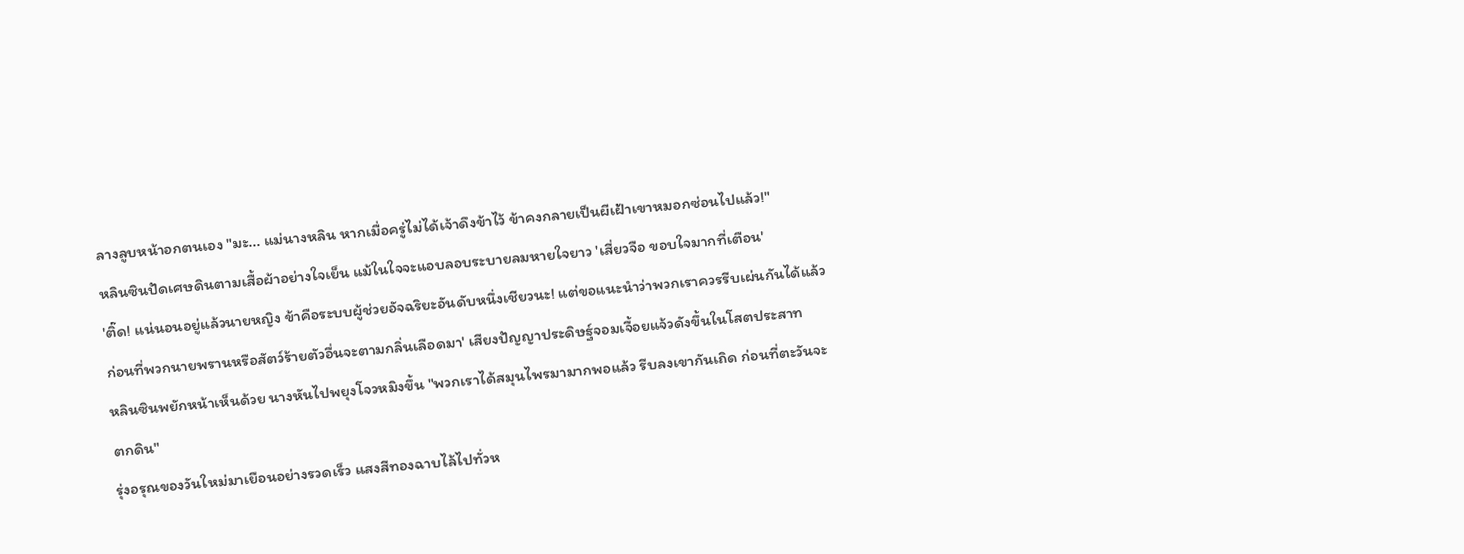ลางลูบหน้าอกตนเอง "มะ... แม่นางหลิน หากเมื่อครู่ไม่ได้เจ้าดึงข้าไว้ ข้าคงกลายเป็นผีเฝ้าเขาหมอกซ่อนไปแล้ว!"
หลินซินปัดเศษดินตามเสื้อผ้าอย่างใจเย็น แม้ในใจจะแอบลอบระบายลมหายใจยาว 'เสี่ยวจือ ขอบใจมากที่เตือน'
'ติ๊ด! แน่นอนอยู่แล้วนายหญิง ข้าคือระบบผู้ช่วยอัจฉริยะอันดับหนึ่งเชียวนะ! แต่ขอแนะนำว่าพวกเราควรรีบเผ่นกันได้แล้ว ก่อนที่พวกนายพรานหรือสัตว์ร้ายตัวอื่นจะตามกลิ่นเลือดมา' เสียงปัญญาประดิษฐ์จอมเจื้อยแจ้วดังขึ้นในโสตประสาท
หลินซินพยักหน้าเห็นด้วย นางหันไปพยุงโจวหมิงขึ้น "พวกเราได้สมุนไพรมามากพอแล้ว รีบลงเขากันเถิด ก่อนที่ตะวันจะตกดิน"
รุ่งอรุณของวันใหม่มาเยือนอย่างรวดเร็ว แสงสีทองฉาบไล้ไปทั่วห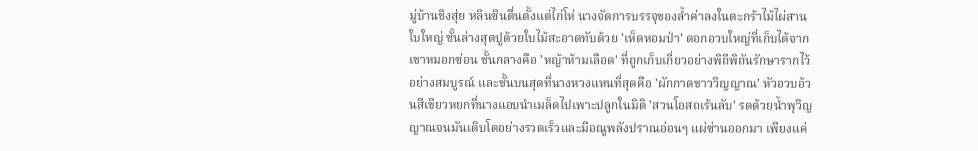มู่บ้านชิงสุ่ย หลินซินตื่นตั้งแต่ไก่โห่ นางจัดการบรรจุของล้ำค่าลงในตะกร้าไม้ไผ่สานใบใหญ่ ชั้นล่างสุดปูด้วยใบไม้สะอาดทับด้วย 'เห็ดหอมป่า' ดอกอวบใหญ่ที่เก็บได้จากเขาหมอกซ่อน ชั้นกลางคือ 'หญ้าห้ามเลือด' ที่ถูกเก็บเกี่ยวอย่างพิถีพิถันรักษารากไว้อย่างสมบูรณ์ และชั้นบนสุดที่นางหวงแหนที่สุดคือ 'ผักกาดขาววิญญาณ' หัวอวบอ้วนสีเขียวหยกที่นางแอบนำเมล็ดไปเพาะปลูกในมิติ 'สวนโอสถเร้นลับ' รดด้วยน้ำพุวิญญาณจนมันเติบโตอย่างรวดเร็วและมีอณูพลังปราณอ่อนๆ แผ่ซ่านออกมา เพียงแค่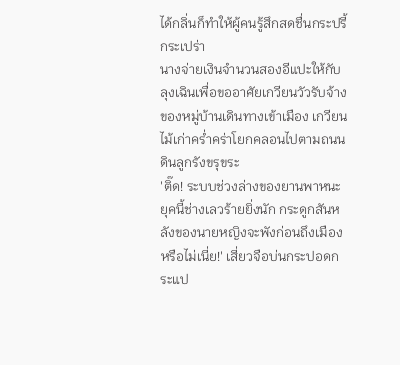ได้กลิ่นก็ทำให้ผู้คนรู้สึกสดชื่นกระปรี้กระเปร่า
นางจ่ายเงินจำนวนสองอีแปะให้กับลุงเฉินเพื่อขออาศัยเกวียนวัวรับจ้างของหมู่บ้านเดินทางเข้าเมือง เกวียนไม้เก่าคร่ำคร่าโยกคลอนไปตามถนนดินลูกรังขรุขระ
'ติ๊ด! ระบบช่วงล่างของยานพาหนะยุคนี้ช่างเลวร้ายยิ่งนัก กระดูกสันหลังของนายหญิงจะพังก่อนถึงเมืองหรือไม่เนี่ย!' เสี่ยวจือบ่นกระปอดกระแป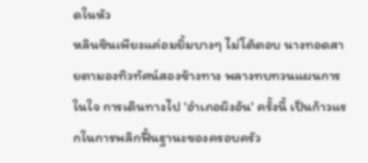ดในหัว
หลินซินเพียงแค่อมยิ้มบางๆ ไม่โต้ตอบ นางทอดสายตามองทิวทัศน์สองข้างทาง พลางทบทวนแผนการในใจ การเดินทางไป 'อำเภอผิงอัน' ครั้งนี้ เป็นก้าวแรกในการพลิกฟื้นฐานะของครอบครัว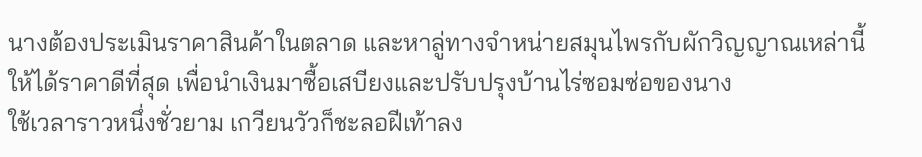นางต้องประเมินราคาสินค้าในตลาด และหาลู่ทางจำหน่ายสมุนไพรกับผักวิญญาณเหล่านี้ให้ได้ราคาดีที่สุด เพื่อนำเงินมาซื้อเสบียงและปรับปรุงบ้านไร่ซอมซ่อของนาง
ใช้เวลาราวหนึ่งชั่วยาม เกวียนวัวก็ชะลอฝีเท้าลง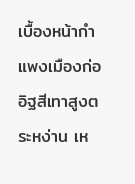เบื้องหน้ากำแพงเมืองก่ออิฐสีเทาสูงตระหง่าน เห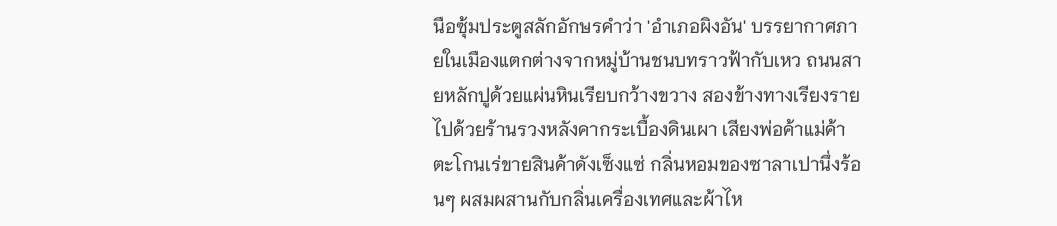นือซุ้มประตูสลักอักษรคำว่า 'อำเภอผิงอัน' บรรยากาศภายในเมืองแตกต่างจากหมู่บ้านชนบทราวฟ้ากับเหว ถนนสายหลักปูด้วยแผ่นหินเรียบกว้างขวาง สองข้างทางเรียงรายไปด้วยร้านรวงหลังคากระเบื้องดินเผา เสียงพ่อค้าแม่ค้าตะโกนเร่ขายสินค้าดังเซ็งแซ่ กลิ่นหอมของซาลาเปานึ่งร้อนๆ ผสมผสานกับกลิ่นเครื่องเทศและผ้าไห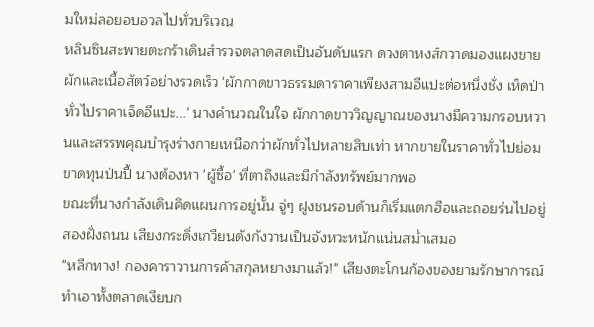มใหม่ลอยอบอวลไปทั่วบริเวณ
หลินซินสะพายตะกร้าเดินสำรวจตลาดสดเป็นอันดับแรก ดวงตาหงส์กวาดมองแผงขายผักและเนื้อสัตว์อย่างรวดเร็ว 'ผักกาดขาวธรรมดาราคาเพียงสามอีแปะต่อหนึ่งชั่ง เห็ดป่าทั่วไปราคาเจ็ดอีแปะ...' นางคำนวณในใจ ผักกาดขาววิญญาณของนางมีความกรอบหวานและสรรพคุณบำรุงร่างกายเหนือกว่าผักทั่วไปหลายสิบเท่า หากขายในราคาทั่วไปย่อมขาดทุนป่นปี้ นางต้องหา 'ผู้ซื้อ' ที่ตาถึงและมีกำลังทรัพย์มากพอ
ขณะที่นางกำลังเดินคิดแผนการอยู่นั้น จู่ๆ ฝูงชนรอบด้านก็เริ่มแตกฮือและถอยร่นไปอยู่สองฝั่งถนน เสียงกระดิ่งเกวียนดังกังวานเป็นจังหวะหนักแน่นสม่ำเสมอ
"หลีกทาง! กองคาราวานการค้าสกุลหยางมาแล้ว!" เสียงตะโกนก้องของยามรักษาการณ์ทำเอาทั้งตลาดเงียบก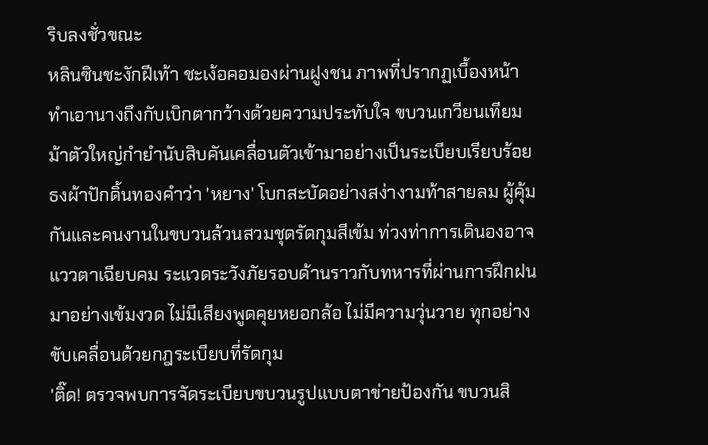ริบลงชั่วขณะ
หลินซินชะงักฝีเท้า ชะเง้อคอมองผ่านฝูงชน ภาพที่ปรากฏเบื้องหน้าทำเอานางถึงกับเบิกตากว้างด้วยความประทับใจ ขบวนเกวียนเทียมม้าตัวใหญ่กำยำนับสิบคันเคลื่อนตัวเข้ามาอย่างเป็นระเบียบเรียบร้อย ธงผ้าปักดิ้นทองคำว่า 'หยาง' โบกสะบัดอย่างสง่างามท้าสายลม ผู้คุ้มกันและคนงานในขบวนล้วนสวมชุดรัดกุมสีเข้ม ท่วงท่าการเดินองอาจ แววตาเฉียบคม ระแวดระวังภัยรอบด้านราวกับทหารที่ผ่านการฝึกฝนมาอย่างเข้มงวด ไม่มีเสียงพูดคุยหยอกล้อ ไม่มีความวุ่นวาย ทุกอย่างขับเคลื่อนด้วยกฎระเบียบที่รัดกุม
'ติ๊ด! ตรวจพบการจัดระเบียบขบวนรูปแบบตาข่ายป้องกัน ขบวนสิ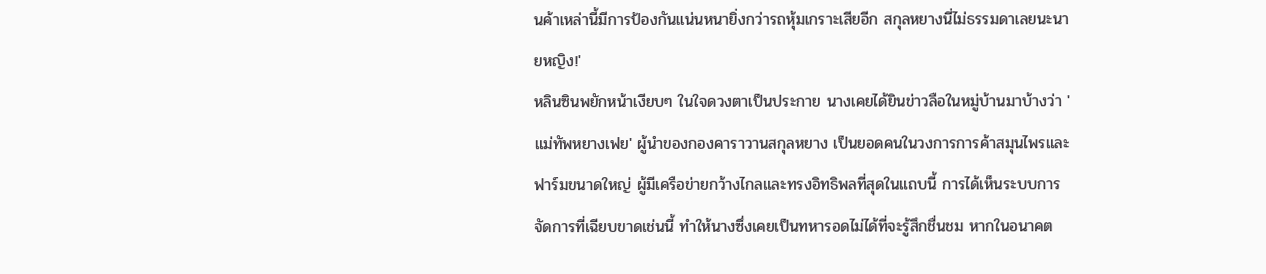นค้าเหล่านี้มีการป้องกันแน่นหนายิ่งกว่ารถหุ้มเกราะเสียอีก สกุลหยางนี่ไม่ธรรมดาเลยนะนายหญิง!'
หลินซินพยักหน้าเงียบๆ ในใจดวงตาเป็นประกาย นางเคยได้ยินข่าวลือในหมู่บ้านมาบ้างว่า 'แม่ทัพหยางเฟย' ผู้นำของกองคาราวานสกุลหยาง เป็นยอดคนในวงการการค้าสมุนไพรและฟาร์มขนาดใหญ่ ผู้มีเครือข่ายกว้างไกลและทรงอิทธิพลที่สุดในแถบนี้ การได้เห็นระบบการจัดการที่เฉียบขาดเช่นนี้ ทำให้นางซึ่งเคยเป็นทหารอดไม่ได้ที่จะรู้สึกชื่นชม หากในอนาคต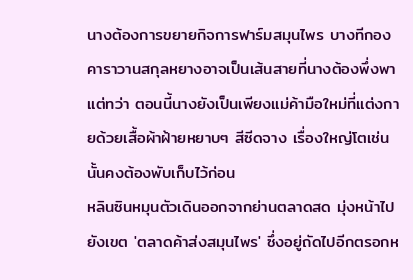นางต้องการขยายกิจการฟาร์มสมุนไพร บางทีกองคาราวานสกุลหยางอาจเป็นเส้นสายที่นางต้องพึ่งพา
แต่ทว่า ตอนนี้นางยังเป็นเพียงแม่ค้ามือใหม่ที่แต่งกายด้วยเสื้อผ้าฝ้ายหยาบๆ สีซีดจาง เรื่องใหญ่โตเช่นนั้นคงต้องพับเก็บไว้ก่อน
หลินซินหมุนตัวเดินออกจากย่านตลาดสด มุ่งหน้าไปยังเขต 'ตลาดค้าส่งสมุนไพร' ซึ่งอยู่ถัดไปอีกตรอกห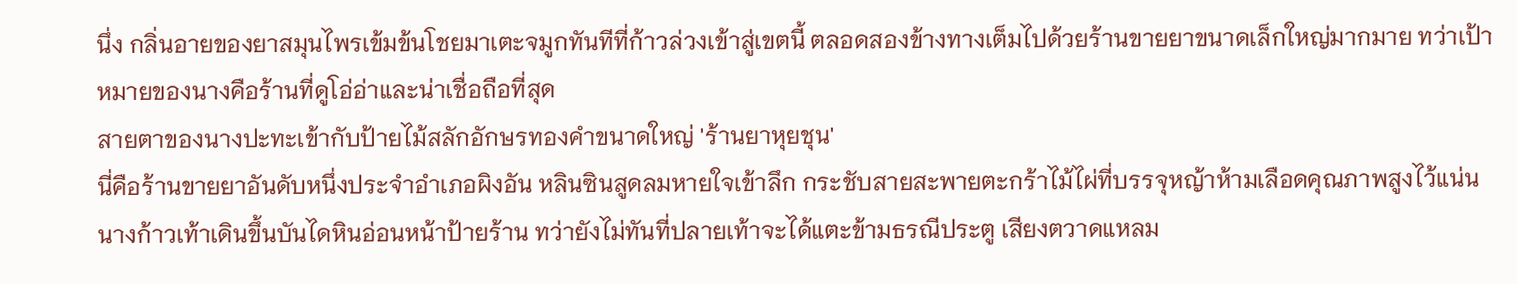นึ่ง กลิ่นอายของยาสมุนไพรเข้มข้นโชยมาเตะจมูกทันทีที่ก้าวล่วงเข้าสู่เขตนี้ ตลอดสองข้างทางเต็มไปด้วยร้านขายยาขนาดเล็กใหญ่มากมาย ทว่าเป้าหมายของนางคือร้านที่ดูโอ่อ่าและน่าเชื่อถือที่สุด
สายตาของนางปะทะเข้ากับป้ายไม้สลักอักษรทองคำขนาดใหญ่ 'ร้านยาหุยชุน'
นี่คือร้านขายยาอันดับหนึ่งประจำอำเภอผิงอัน หลินซินสูดลมหายใจเข้าลึก กระชับสายสะพายตะกร้าไม้ไผ่ที่บรรจุหญ้าห้ามเลือดคุณภาพสูงไว้แน่น นางก้าวเท้าเดินขึ้นบันไดหินอ่อนหน้าป้ายร้าน ทว่ายังไม่ทันที่ปลายเท้าจะได้แตะข้ามธรณีประตู เสียงตวาดแหลม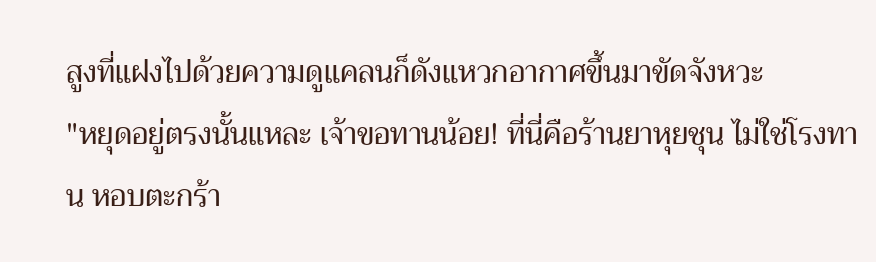สูงที่แฝงไปด้วยความดูแคลนก็ดังแหวกอากาศขึ้นมาขัดจังหวะ
"หยุดอยู่ตรงนั้นแหละ เจ้าขอทานน้อย! ที่นี่คือร้านยาหุยชุน ไม่ใช่โรงทาน หอบตะกร้า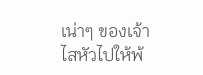เน่าๆ ของเจ้าไสหัวไปให้พ้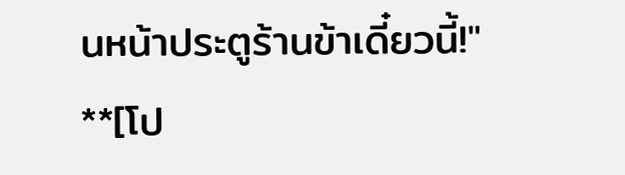นหน้าประตูร้านข้าเดี๋ยวนี้!"
**[โป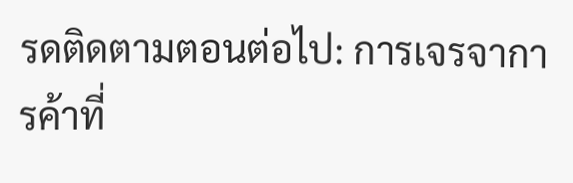รดติดตามตอนต่อไป: การเจรจาการค้าที่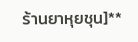ร้านยาหุยชุน]**